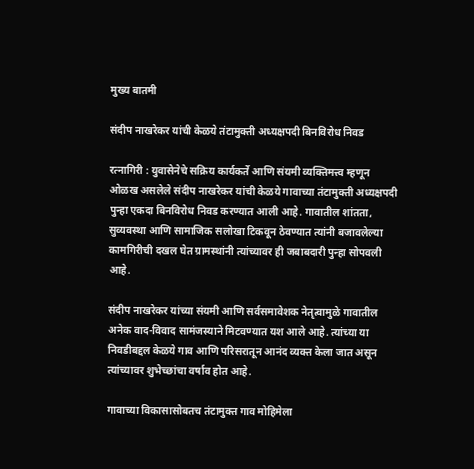मुख्य बातमी

संदीप नाखरेकर यांची केळये तंटामुक्ती अध्यक्षपदी बिनविरोध निवड

रत्नागिरी : युवासेनेचे सक्रिय कार्यकर्ते आणि संयमी व्यक्तिमत्त्व म्हणून ओळख असलेले संदीप नाखरेकर यांची केळये गावाच्या तंटामुक्ती अध्यक्षपदी पुन्हा एकदा बिनविरोध निवड करण्यात आली आहे. गावातील शांतता, सुव्यवस्था आणि सामाजिक सलोखा टिकवून ठेवण्यात त्यांनी बजावलेल्या कामगिरीची दखल घेत ग्रामस्थांनी त्यांच्यावर ही जबाबदारी पुन्हा सोपवली आहे.

संदीप नाखरेकर यांच्या संयमी आणि सर्वसमावेशक नेतृत्वामुळे गावातील अनेक वाद-विवाद सामंजस्याने मिटवण्यात यश आले आहे. त्यांच्या या निवडीबद्दल केळये गाव आणि परिसरातून आनंद व्यक्त केला जात असून त्यांच्यावर शुभेच्छांचा वर्षाव होत आहे.

गावाच्या विकासासोबतच तंटामुक्त गाव मोहिमेला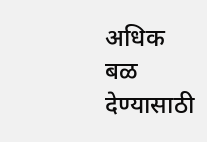अधिक बळ देण्यासाठी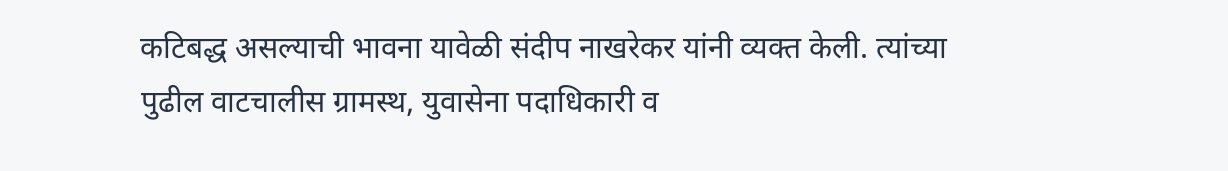कटिबद्ध असल्याची भावना यावेळी संदीप नाखरेकर यांनी व्यक्त केली. त्यांच्या पुढील वाटचालीस ग्रामस्थ, युवासेना पदाधिकारी व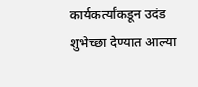कार्यकर्त्यांकडून उदंड शुभेच्छा देण्यात आल्या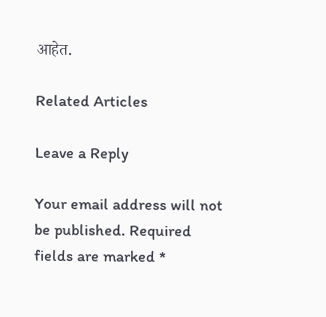आहेत.

Related Articles

Leave a Reply

Your email address will not be published. Required fields are marked *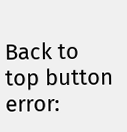Back to top button
error: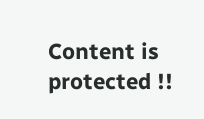Content is protected !!